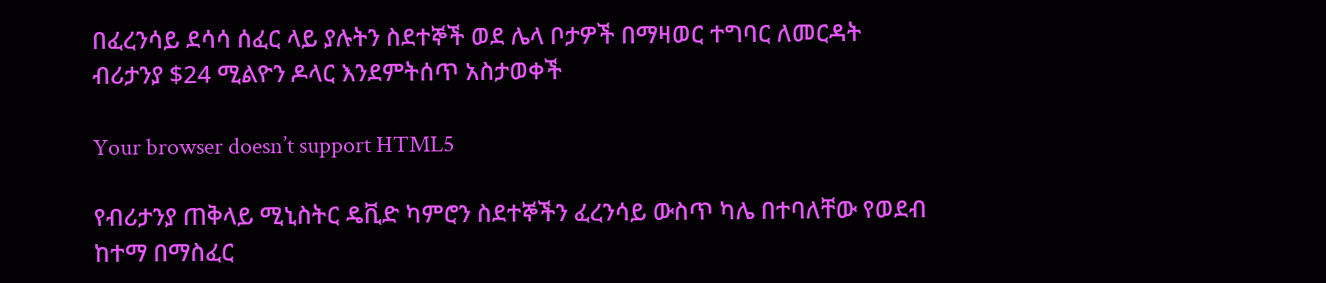በፈረንሳይ ደሳሳ ሰፈር ላይ ያሉትን ስደተኞች ወደ ሌላ ቦታዎች በማዛወር ተግባር ለመርዳት ብሪታንያ $24 ሚልዮን ዶላር እንደምትሰጥ አስታወቀች

Your browser doesn’t support HTML5

የብሪታንያ ጠቅላይ ሚኒስትር ዴቪድ ካምሮን ስደተኞችን ፈረንሳይ ውስጥ ካሌ በተባለቸው የወደብ ከተማ በማስፈር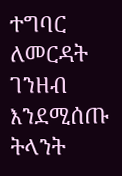ተግባር ለመርዳት ገንዘብ እንደሚሰጡ ትላንት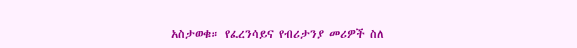አስታወቁ። የፈረንሳይና የብሪታንያ መሪዎች ስለ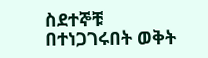ስደተኞቹ በተነጋገሩበት ወቅት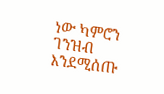ነው ካምሮን ገንዝብ እንደሚሰጡ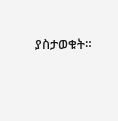ያስታወቁት።